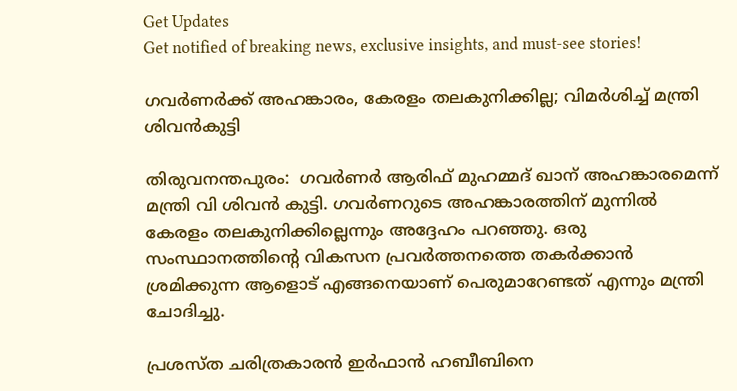Get Updates
Get notified of breaking news, exclusive insights, and must-see stories!

ഗവർണർക്ക് അഹങ്കാരം, കേരളം തലകുനിക്കില്ല; വിമർശിച്ച് മന്ത്രി ശിവൻകുട്ടി

തിരുവനന്തപുരം:  ഗവർണർ ആരിഫ് മുഹമ്മദ് ഖാന് അഹങ്കാരമെന്ന് മന്ത്രി വി ശിവൻ കുട്ടി. ഗവർണറുടെ അഹങ്കാരത്തിന് മുന്നിൽ കേരളം തലകുനിക്കില്ലെന്നും അദ്ദേഹം പറഞ്ഞു. ഒരു സംസ്ഥാനത്തിന്റെ വികസന പ്രവർത്തനത്തെ തകർക്കാൻ ശ്രമിക്കുന്ന ആളൊട് എങ്ങനെയാണ് പെരുമാറേണ്ടത് എന്നും മന്ത്രി ചോദിച്ചു.

പ്രശസ്ത ചരിത്രകാരൻ ഇർഫാൻ ഹബീബിനെ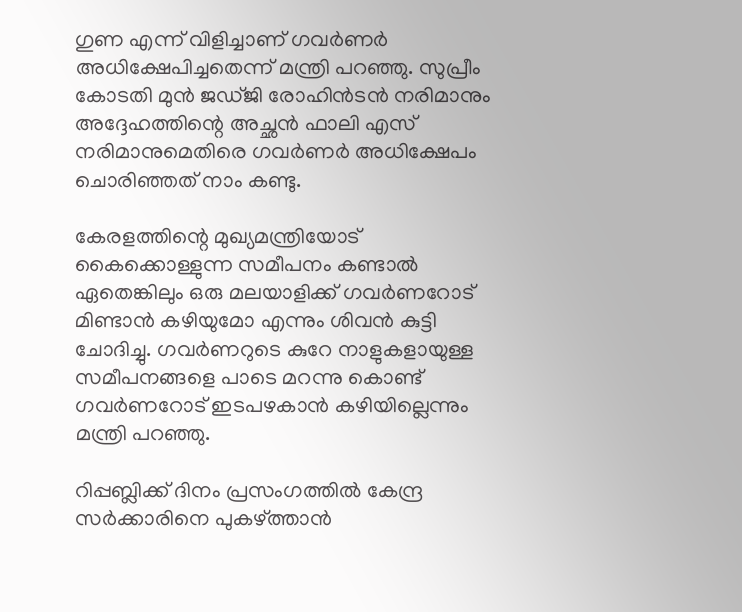ഗുണ എന്ന് വിളിച്ചാണ് ഗവർണർ അധിക്ഷേപിച്ചതെന്ന് മന്ത്രി പറഞ്ഞു. സുപ്രീം കോടതി മുൻ ജഡ്ജി രോഹിൻടൻ നരിമാനും അദ്ദേഹത്തിന്റെ അച്ഛൻ ഫാലി എസ് നരിമാനുമെതിരെ ഗവർണർ അധിക്ഷേപം ചൊരിഞ്ഞത് നാം കണ്ടു.

കേരളത്തിന്റെ മുഖ്യമന്ത്രിയോട് കൈക്കൊള്ളുന്ന സമീപനം കണ്ടാൽ ഏതെങ്കിലും ഒരു മലയാളിക്ക് ഗവർണറോട് മിണ്ടാൻ കഴിയുമോ എന്നും ശിവൻ കുട്ടി ചോദിച്ചു. ഗവർണറുടെ കുറേ നാളുകളായുള്ള സമീപനങ്ങളെ പാടെ മറന്നു കൊണ്ട് ഗവർണറോട് ഇടപഴകാൻ കഴിയില്ലെന്നും മന്ത്രി പറഞ്ഞു.

റിപ്പബ്ലിക്ക് ദിനം പ്രസംഗത്തിൽ കേന്ദ്ര സർക്കാരിനെ പുകഴ്ത്താൻ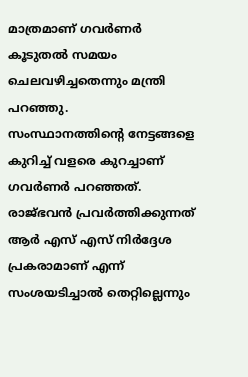മാത്രമാണ് ഗവർണർ കൂടുതൽ സമയം ചെലവഴിച്ചതെന്നും മന്ത്രി പറഞ്ഞു.
സംസ്ഥാനത്തിന്റെ നേട്ടങ്ങളെ കുറിച്ച് വളരെ കുറച്ചാണ് ഗവർണർ പറഞ്ഞത്. രാജ്ഭവൻ പ്രവർത്തിക്കുന്നത് ആർ എസ് എസ് നിർദ്ദേശ പ്രകരാമാണ് എന്ന് സംശയടിച്ചാൽ തെറ്റില്ലെന്നും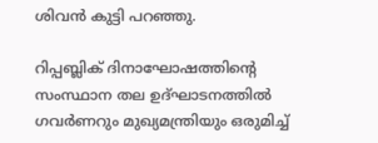ശിവൻ കുട്ടി പറഞ്ഞു.

റിപ്പബ്ലിക് ദിനാഘോഷത്തിന്റെ സംസ്ഥാന തല ഉദ്ഘാടനത്തിൽ ഗവർണറും മുഖ്യമന്ത്രിയും ഒരുമിച്ച്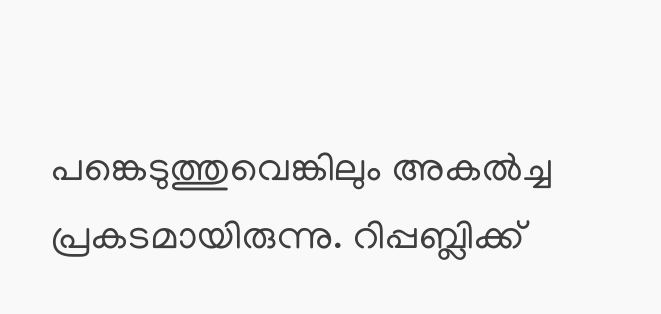പങ്കെടുത്തുവെങ്കിലും അകൽച്ച പ്രകടമായിരുന്നു. റിപ്പബ്ലിക്ക്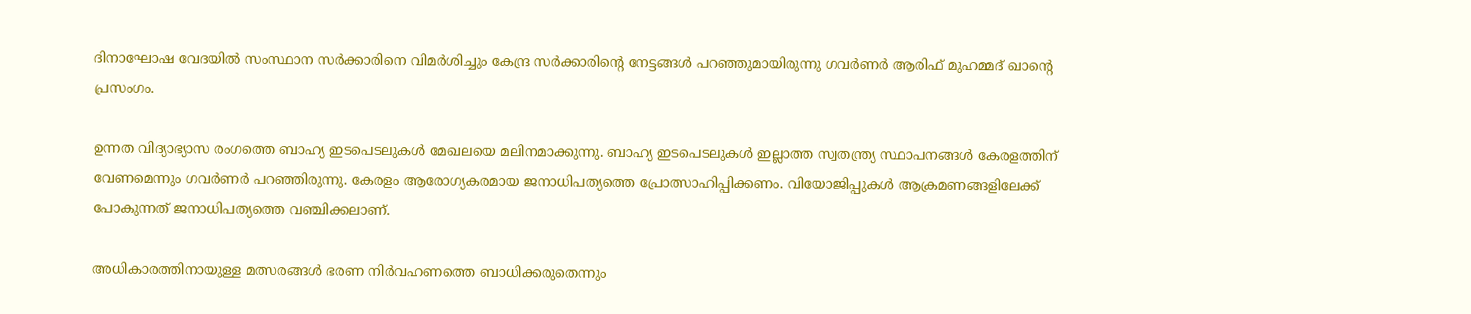ദിനാഘോഷ വേദയിൽ സംസ്ഥാന സർക്കാരിനെ വിമർശിച്ചും കേന്ദ്ര സർക്കാരിന്റെ നേട്ടങ്ങൾ പറഞ്ഞുമായിരുന്നു ഗവർണർ ആരിഫ് മുഹമ്മദ് ഖാന്റെ പ്രസംഗം.

ഉന്നത വിദ്യാഭ്യാസ രംഗത്തെ ബാഹ്യ ഇടപെടലുകൾ മേഖലയെ മലിനമാക്കുന്നു. ബാഹ്യ ഇടപെടലുകൾ ഇല്ലാത്ത സ്വതന്ത്ര്യ സ്ഥാപനങ്ങൾ കേരളത്തിന് വേണമെന്നും ഗവർണർ പറഞ്ഞിരുന്നു. കേരളം ആരോഗ്യകരമായ ജനാധിപത്യത്തെ പ്രോത്സാഹിപ്പിക്കണം. വിയോജിപ്പുകൾ ആക്രമണങ്ങളിലേക്ക് പോകുന്നത് ജനാധിപത്യത്തെ വഞ്ചിക്കലാണ്.

അധികാരത്തിനായുള്ള മത്സരങ്ങൾ ഭരണ നിർവഹണത്തെ ബാധിക്കരുതെന്നും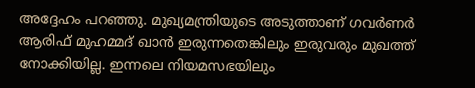അദ്ദേഹം പറഞ്ഞു. മുഖ്യമന്ത്രിയുടെ അടുത്താണ് ഗവർണർ ആരിഫ് മുഹമ്മദ് ഖാൻ ഇരുന്നതെങ്കിലും ഇരുവരും മുഖത്ത് നോക്കിയില്ല. ഇന്നലെ നിയമസഭയിലും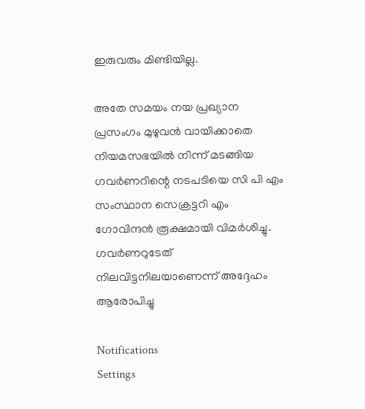ഇരുവരും മിണ്ടിയില്ല.

അതേ സമയം നയ പ്രഖ്യാന പ്രസംഗം മുഴുവൻ വായിക്കാതെ നിയമസഭയിൽ നിന്ന് മടങ്ങിയ ഗവർണറിന്റെ നടപടിയെ സി പി എം സംസ്ഥാന സെക്രട്ടറി എം ഗോവിന്ദൻ രൂക്ഷമായി വിമർശിച്ചു. ഗവർണറുടേത് നിലവിട്ടനിലയാണെന്ന് അദ്ദേഹം ആരോപിച്ചു

Notifications
Settings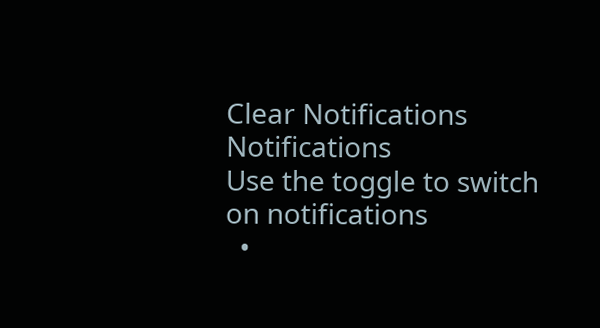Clear Notifications
Notifications
Use the toggle to switch on notifications
  •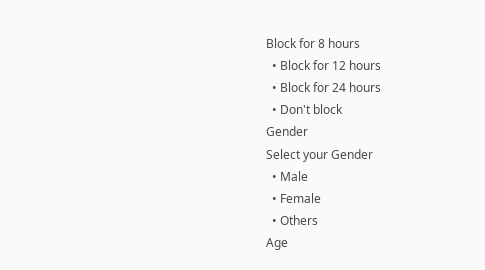Block for 8 hours
  • Block for 12 hours
  • Block for 24 hours
  • Don't block
Gender
Select your Gender
  • Male
  • Female
  • Others
Age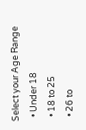Select your Age Range
  • Under 18
  • 18 to 25
  • 26 to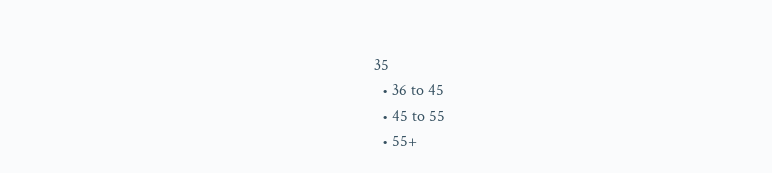35
  • 36 to 45
  • 45 to 55
  • 55+